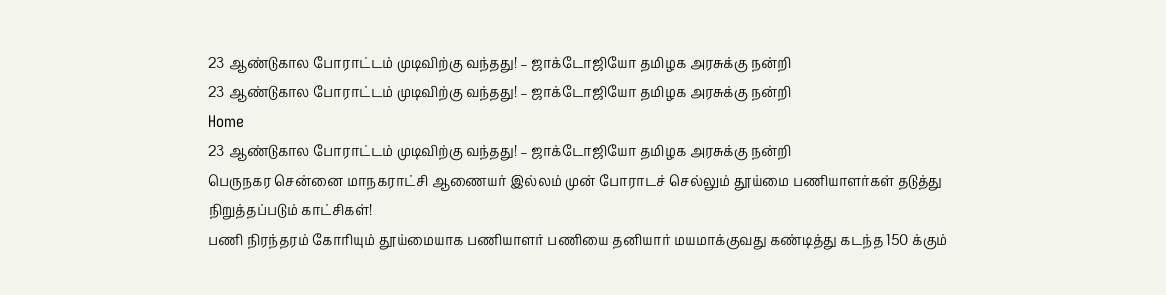23 ஆண்டுகால போராட்டம் முடிவிற்கு வந்தது! – ஜாக்டோஜியோ தமிழக அரசுக்கு நன்றி
23 ஆண்டுகால போராட்டம் முடிவிற்கு வந்தது! – ஜாக்டோஜியோ தமிழக அரசுக்கு நன்றி
Home
23 ஆண்டுகால போராட்டம் முடிவிற்கு வந்தது! – ஜாக்டோஜியோ தமிழக அரசுக்கு நன்றி
பெருநகர சென்னை மாநகராட்சி ஆணையர் இல்லம் முன் போராடச் செல்லும் தூய்மை பணியாளர்கள் தடுத்து நிறுத்தப்படும் காட்சிகள்!
பணி நிரந்தரம் கோரியும் தூய்மையாக பணியாளர் பணியை தனியார் மயமாக்குவது கண்டித்து கடந்த 150 க்கும்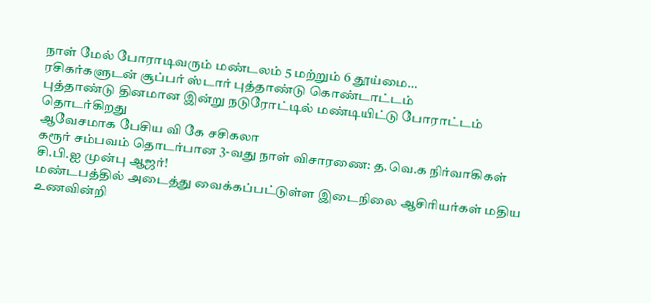நாள் மேல் போராடிவரும் மண்டலம் 5 மற்றும் 6 தூய்மை…
ரசிகர்களுடன் சூப்பர் ஸ்டார் புத்தாண்டு கொண்டாட்டம்
புத்தாண்டு தினமான இன்று நடுரோட்டில் மண்டியிட்டு போராட்டம் தொடர்கிறது
ஆவேசமாக பேசிய வி கே சசிகலா
கரூர் சம்பவம் தொடர்பான 3-வது நாள் விசாரணை: த.வெ.க நிர்வாகிகள் சி.பி.ஐ முன்பு ஆஜர்!
மண்டபத்தில் அடைத்து வைக்கப்பட்டுள்ள இடைநிலை ஆசிரியர்கள் மதிய உணவின்றி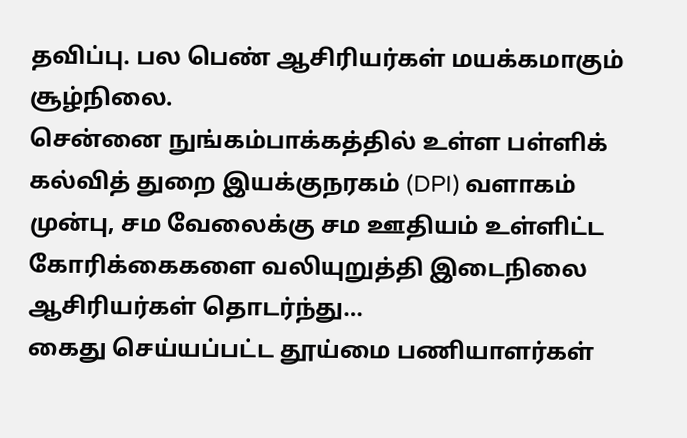தவிப்பு. பல பெண் ஆசிரியர்கள் மயக்கமாகும் சூழ்நிலை.
சென்னை நுங்கம்பாக்கத்தில் உள்ள பள்ளிக் கல்வித் துறை இயக்குநரகம் (DPI) வளாகம் முன்பு, சம வேலைக்கு சம ஊதியம் உள்ளிட்ட கோரிக்கைகளை வலியுறுத்தி இடைநிலை ஆசிரியர்கள் தொடர்ந்து…
கைது செய்யப்பட்ட தூய்மை பணியாளர்கள்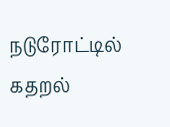நடுரோட்டில் கதறல்